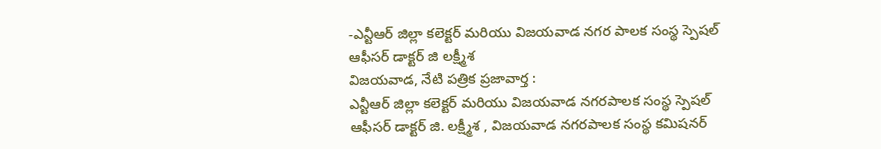-ఎన్టీఆర్ జిల్లా కలెక్టర్ మరియు విజయవాడ నగర పాలక సంస్థ స్పెషల్ ఆఫీసర్ డాక్టర్ జి లక్ష్మీశ
విజయవాడ, నేటి పత్రిక ప్రజావార్త :
ఎన్టీఆర్ జిల్లా కలెక్టర్ మరియు విజయవాడ నగరపాలక సంస్థ స్పెషల్ ఆఫీసర్ డాక్టర్ జి. లక్ష్మీశ , విజయవాడ నగరపాలక సంస్థ కమిషనర్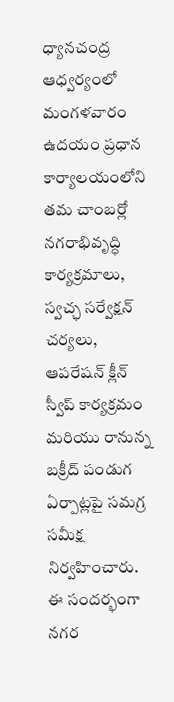ధ్యానచంద్ర ఆధ్వర్యంలో మంగళవారం ఉదయం ప్రధాన కార్యాలయంలోని తమ చాంబర్లో నగరాభివృద్ధి కార్యక్రమాలు, స్వచ్ఛ సర్వేక్షన్ చర్యలు, ఆపరేషన్ క్లీన్ స్వీప్ కార్యక్రమం మరియు రానున్న బక్రీద్ పండుగ ఏర్పాట్లపై సమగ్ర సమీక్ష నిర్వహించారు.
ఈ సందర్భంగా నగర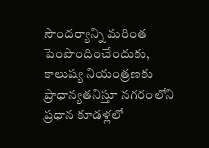సౌందర్యాన్ని మరింత పెంపొందించేందుకు, కాలుష్య నియంత్రణకు ప్రాధాన్యతనిస్తూ నగరంలోని ప్రధాన కూడళ్లలో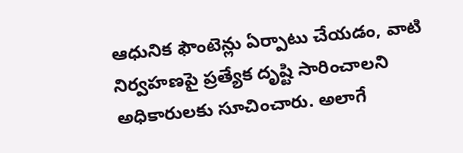ఆధునిక ఫౌంటెన్లు ఏర్పాటు చేయడం, వాటి నిర్వహణపై ప్రత్యేక దృష్టి సారించాలని అధికారులకు సూచించారు. అలాగే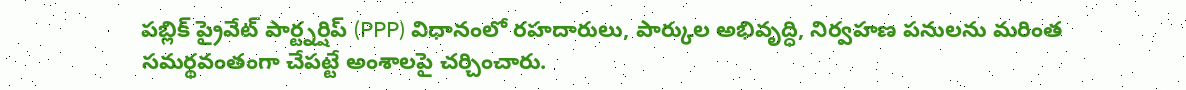పబ్లిక్ ప్రైవేట్ పార్ట్నర్షిప్ (PPP) విధానంలో రహదారులు, పార్కుల అభివృద్ధి, నిర్వహణ పనులను మరింత సమర్థవంతంగా చేపట్టే అంశాలపై చర్చించారు.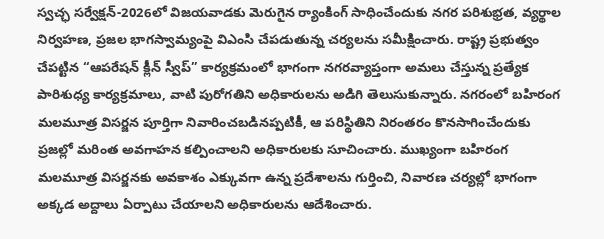స్వచ్ఛ సర్వేక్షన్-2026లో విజయవాడకు మెరుగైన ర్యాంకింగ్ సాధించేందుకు నగర పరిశుభ్రత, వ్యర్థాల నిర్వహణ, ప్రజల భాగస్వామ్యంపై విఎంసి చేపడుతున్న చర్యలను సమీక్షించారు. రాష్ట్ర ప్రభుత్వం చేపట్టిన “ఆపరేషన్ క్లీన్ స్వీప్” కార్యక్రమంలో భాగంగా నగరవ్యాప్తంగా అమలు చేస్తున్న ప్రత్యేక పారిశుధ్య కార్యక్రమాలు, వాటి పురోగతిని అధికారులను అడిగి తెలుసుకున్నారు. నగరంలో బహిరంగ మలమూత్ర విసర్జన పూర్తిగా నివారించబడినప్పటికీ, ఆ పరిస్థితిని నిరంతరం కొనసాగించేందుకు ప్రజల్లో మరింత అవగాహన కల్పించాలని అధికారులకు సూచించారు. ముఖ్యంగా బహిరంగ మలమూత్ర విసర్జనకు అవకాశం ఎక్కువగా ఉన్న ప్రదేశాలను గుర్తించి, నివారణ చర్యల్లో భాగంగా అక్కడ అద్దాలు ఏర్పాటు చేయాలని అధికారులను ఆదేశించారు.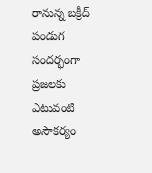రానున్న బక్రీద్ పండుగ సందర్భంగా ప్రజలకు ఎటువంటి అసౌకర్యం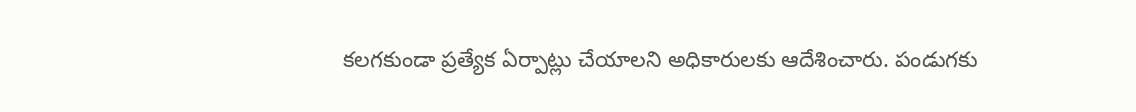కలగకుండా ప్రత్యేక ఏర్పాట్లు చేయాలని అధికారులకు ఆదేశించారు. పండుగకు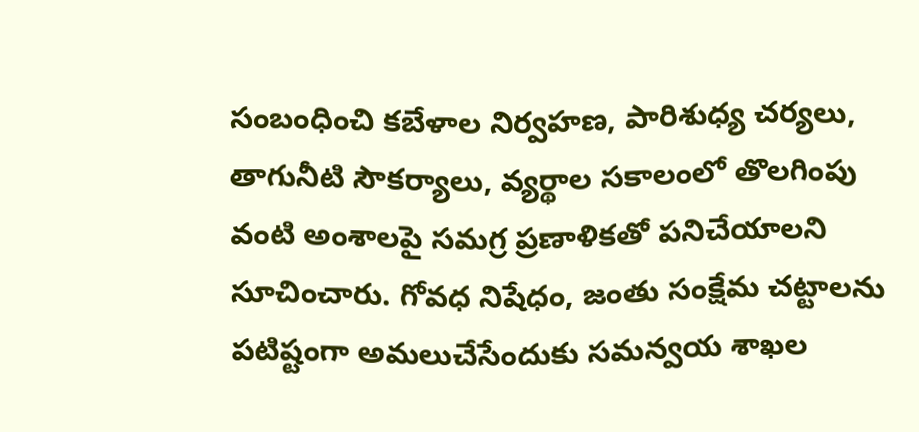సంబంధించి కబేళాల నిర్వహణ, పారిశుధ్య చర్యలు, తాగునీటి సౌకర్యాలు, వ్యర్థాల సకాలంలో తొలగింపు వంటి అంశాలపై సమగ్ర ప్రణాళికతో పనిచేయాలని సూచించారు. గోవధ నిషేధం, జంతు సంక్షేమ చట్టాలను పటిష్టంగా అమలుచేసేందుకు సమన్వయ శాఖల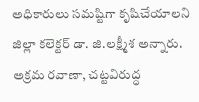అధికారులు సమష్టిగా కృషిచేయాలని జిల్లా కలెక్టర్ డా. జి.లక్ష్మీశ అన్నారు. అక్రమ రవాణా, చట్టవిరుద్ధ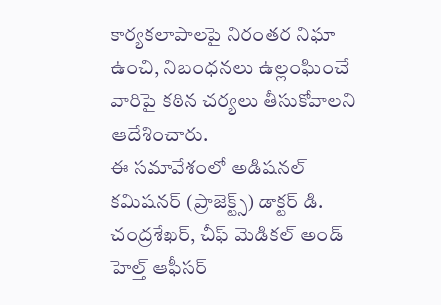కార్యకలాపాలపై నిరంతర నిఘా ఉంచి, నిబంధనలు ఉల్లంఘించే వారిపై కఠిన చర్యలు తీసుకోవాలని ఆదేశించారు.
ఈ సమావేశంలో అడిషనల్ కమిషనర్ (ప్రాజెక్ట్స్) డాక్టర్ డి. చంద్రశేఖర్, చీఫ్ మెడికల్ అండ్ హెల్త్ ఆఫీసర్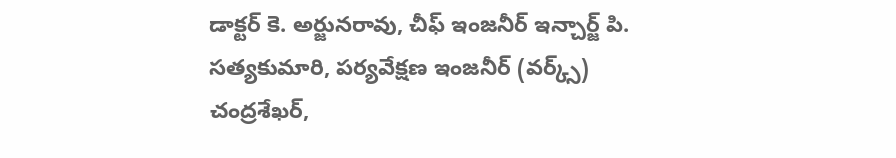డాక్టర్ కె. అర్జునరావు, చీఫ్ ఇంజనీర్ ఇన్చార్జ్ పి. సత్యకుమారి, పర్యవేక్షణ ఇంజనీర్ (వర్క్స్) చంద్రశేఖర్,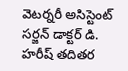వెటర్నరీ అసిస్టెంట్ సర్జన్ డాక్టర్ డి. హరీష్ తదితర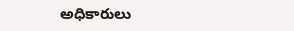అధికారులు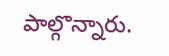పాల్గొన్నారు.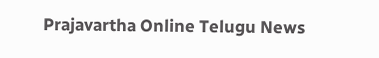Prajavartha Online Telugu News